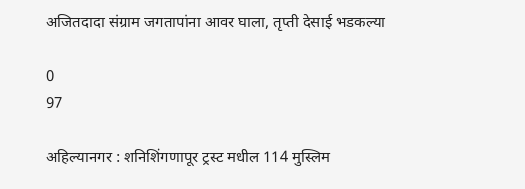अजितदादा संग्राम जगतापांना आवर घाला, तृप्ती देसाई भडकल्या

0
97

अहिल्यानगर : शनिशिंगणापूर ट्रस्ट मधील 114 मुस्लिम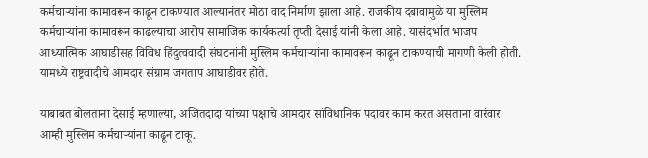कर्मचार्‍यांना कामावरून काढून टाकण्यात आल्यानंतर मोठा वाद निर्माण झाला आहे. राजकीय दबावामुळे या मुस्लिम कर्मचार्‍यांना कामावरून काढल्याचा आरोप सामाजिक कार्यकर्त्या तृप्ती देसाई यांनी केला आहे. यासंदर्भात भाजप आध्यात्मिक आघाडीसह विविध हिंदुत्ववादी संघटनांनी मुस्लिम कर्मचार्‍यांना कामावरून काढून टाकण्याची मागणी केली होती. यामध्ये राष्ट्रवादीचे आमदार संग्राम जगताप आघाडीवर होते.

याबाबत बोलताना देसाई म्हणाल्या, अजितदादा यांच्या पक्षाचे आमदार सांविधानिक पदावर काम करत असताना वारंवार आम्ही मुस्लिम कर्मचार्‍यांना काढून टाकू.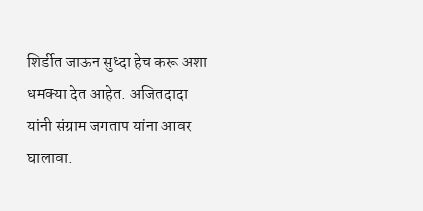शिर्डीत जाऊन सुध्दा हेच करू अशा धमक्या देत आहेत. अजितदादा यांनी संग्राम जगताप यांना आवर घालावा.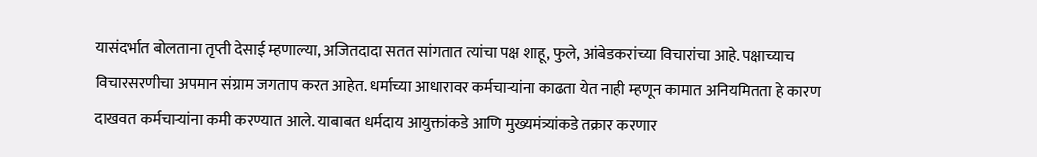यासंदर्भात बोलताना तृप्ती देसाई म्हणाल्या, अजितदादा सतत सांगतात त्यांचा पक्ष शाहू, फुले, आंबेडकरांच्या विचारांचा आहे. पक्षाच्याच विचारसरणीचा अपमान संग्राम जगताप करत आहेत. धर्माच्या आधारावर कर्मचार्‍यांना काढता येत नाही म्हणून कामात अनियमितता हे कारण दाखवत कर्मचार्‍यांना कमी करण्यात आले. याबाबत धर्मदाय आयुक्तांकडे आणि मुख्यमंत्र्यांकडे तक्रार करणार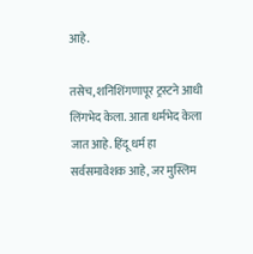आहे.

तसेच, शनिशिंगणापूर ट्रस्टने आधी लिंगभेद केला. आता धर्मभेद केला जात आहे. हिंदू धर्म हा सर्वसमावेशक आहे, जर मुस्लिम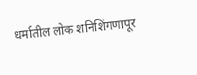धर्मातील लोक शनिशिंगणापूर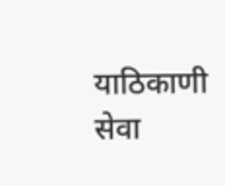याठिकाणी सेवा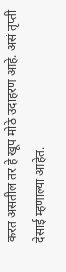करत असतील तर हे खूप मोठे उदाहरण आहे. असं तृप्ती देसाई म्हणाल्या आहेत.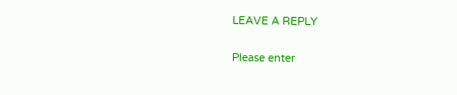LEAVE A REPLY

Please enter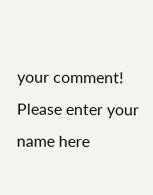your comment!
Please enter your name here